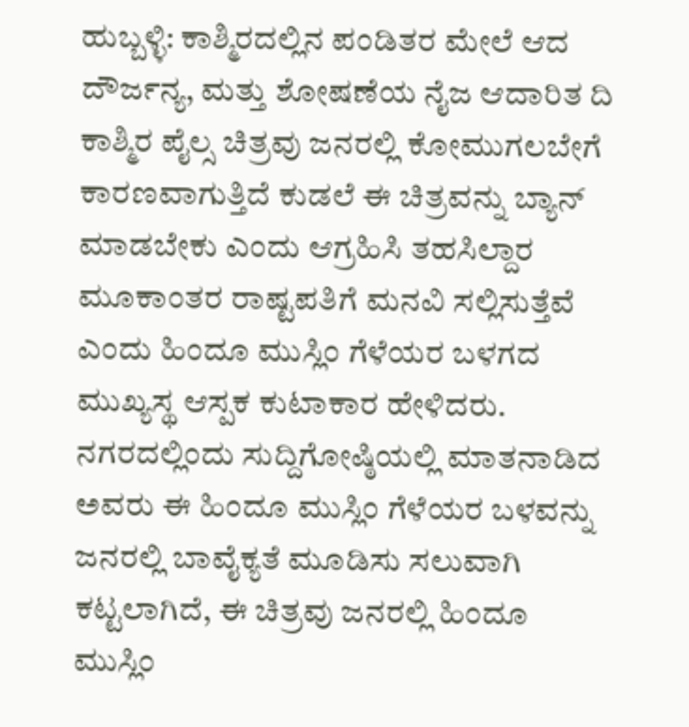ಹುಬ್ಬಳ್ಳಿ: ಕಾಶ್ಮಿರದಲ್ಲಿನ ಪಂಡಿತರ ಮೇಲೆ ಆದ ದೌರ್ಜನ್ಯ, ಮತ್ತು ಶೋಷಣೆಯ ನೈಜ ಆದಾರಿತ ದಿ ಕಾಶ್ಮಿರ ಪೈಲ್ಸ ಚಿತ್ರವು ಜನರಲ್ಲಿ ಕೋಮುಗಲಬೇಗೆ ಕಾರಣವಾಗುತ್ತಿದೆ ಕುಡಲೆ ಈ ಚಿತ್ರವನ್ನು ಬ್ಯಾನ್ ಮಾಡಬೇಕು ಎಂದು ಆಗ್ರಹಿಸಿ ತಹಸಿಲ್ದಾರ ಮೂಕಾಂತರ ರಾಷ್ಟಪತಿಗೆ ಮನವಿ ಸಲ್ಲಿಸುತ್ತೆವೆ ಎಂದು ಹಿಂದೂ ಮುಸ್ಲಿಂ ಗೆಳೆಯರ ಬಳಗದ ಮುಖ್ಯಸ್ಥ ಆಸ್ಪಕ ಕುಟಾಕಾರ ಹೇಳಿದರು.
ನಗರದಲ್ಲಿಂದು ಸುದ್ದಿಗೋಷ್ಠಿಯಲ್ಲಿ ಮಾತನಾಡಿದ ಅವರು ಈ ಹಿಂದೂ ಮುಸ್ಲಿಂ ಗೆಳೆಯರ ಬಳವನ್ನು ಜನರಲ್ಲಿ ಬಾವೈಕ್ಯತೆ ಮೂಡಿಸು ಸಲುವಾಗಿ ಕಟ್ಟಲಾಗಿದೆ, ಈ ಚಿತ್ರವು ಜನರಲ್ಲಿ ಹಿಂದೂ ಮುಸ್ಲಿಂ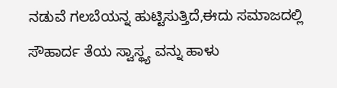ನಡುವೆ ಗಲಬೆಯನ್ನ ಹುಟ್ಟಿಸುತ್ತಿದೆ,ಈದು ಸಮಾಜದಲ್ಲಿ ಸೌಹಾರ್ದ ತೆಯ ಸ್ವಾಸ್ಥ್ಯ ವನ್ನು ಹಾಳು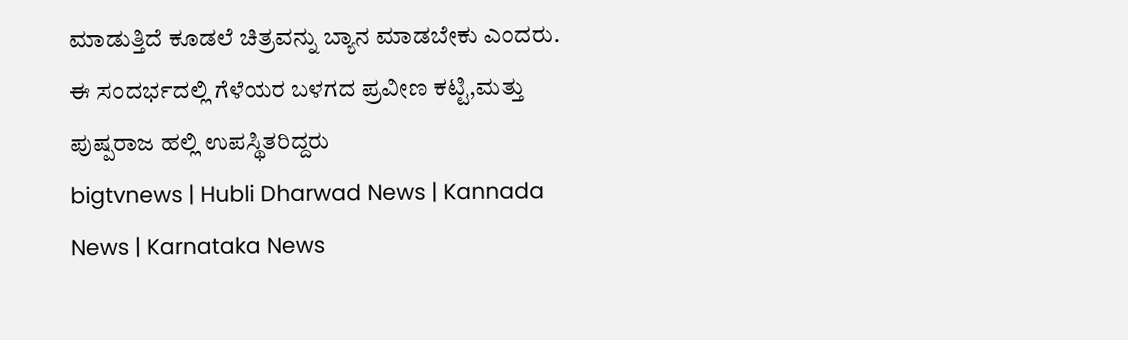ಮಾಡುತ್ತಿದೆ ಕೂಡಲೆ ಚಿತ್ರವನ್ನು ಬ್ಯಾನ ಮಾಡಬೇಕು ಎಂದರು.
ಈ ಸಂದರ್ಭದಲ್ಲಿ ಗೆಳೆಯರ ಬಳಗದ ಪ್ರವೀಣ ಕಟ್ಟಿ,ಮತ್ತು ಪುಷ್ಪರಾಜ ಹಲ್ಲಿ ಉಪಸ್ಥಿತರಿದ್ದರು
bigtvnews | Hubli Dharwad News | Kannada News | Karnataka News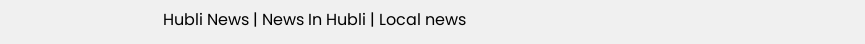Hubli News | News In Hubli | Local news